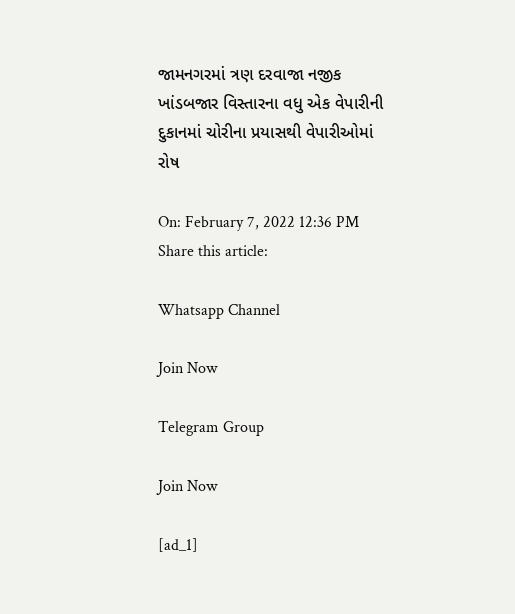જામનગરમાં ત્રણ દરવાજા નજીક ખાંડબજાર વિસ્તારના વધુ એક વેપારીની દુકાનમાં ચોરીના પ્રયાસથી વેપારીઓમાં રોષ

On: February 7, 2022 12:36 PM
Share this article:

Whatsapp Channel

Join Now

Telegram Group

Join Now

[ad_1]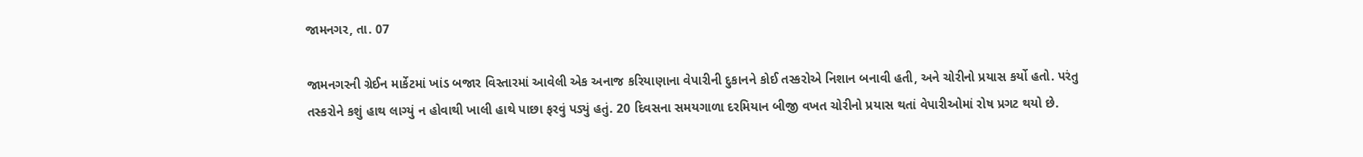જામનગર, તા. 07

જામનગરની ગ્રેઈન માર્કેટમાં ખાંડ બજાર વિસ્તારમાં આવેલી એક અનાજ કરિયાણાના વેપારીની દુકાનને કોઈ તસ્કરોએ નિશાન બનાવી હતી, અને ચોરીનો પ્રયાસ કર્યો હતો. પરંતુ તસ્કરોને કશું હાથ લાગ્યું ન હોવાથી ખાલી હાથે પાછા ફરવું પડ્યું હતું. 20 દિવસના સમયગાળા દરમિયાન બીજી વખત ચોરીનો પ્રયાસ થતાં વેપારીઓમાં રોષ પ્રગટ થયો છે.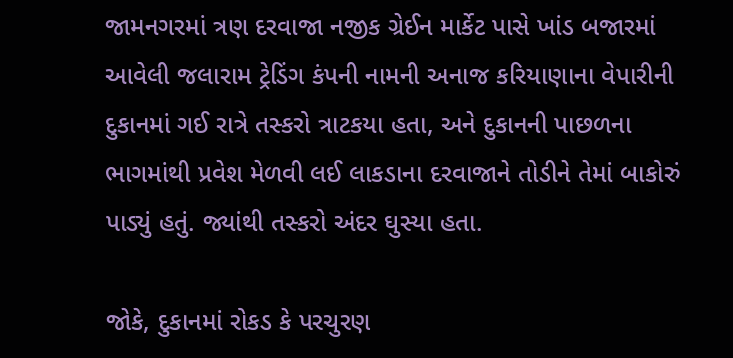જામનગરમાં ત્રણ દરવાજા નજીક ગ્રેઈન માર્કેટ પાસે ખાંડ બજારમાં આવેલી જલારામ ટ્રેડિંગ કંપની નામની અનાજ કરિયાણાના વેપારીની દુકાનમાં ગઈ રાત્રે તસ્કરો ત્રાટકયા હતા, અને દુકાનની પાછળના ભાગમાંથી પ્રવેશ મેળવી લઈ લાકડાના દરવાજાને તોડીને તેમાં બાકોરું પાડ્યું હતું. જ્યાંથી તસ્કરો અંદર ઘુસ્યા હતા.

જોકે, દુકાનમાં રોકડ કે પરચુરણ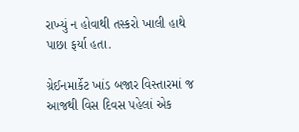રાખ્યું ન હોવાથી તસ્કરો ખાલી હાથે પાછા ફર્યા હતા.

ગ્રેઈનમાર્કેટ ખાંડ બજાર વિસ્તારમાં જ આજથી વિસ દિવસ પહેલાં એક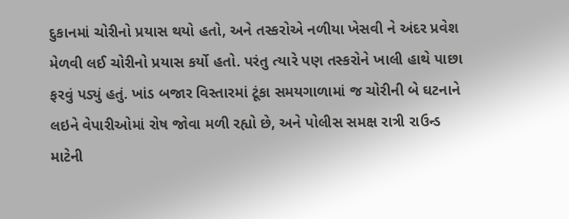દુકાનમાં ચોરીનો પ્રયાસ થયો હતો, અને તસ્કરોએ નળીયા ખેસવી ને અંદર પ્રવેશ મેળવી લઈ ચોરીનો પ્રયાસ કર્યો હતો. પરંતુ ત્યારે પણ તસ્કરોને ખાલી હાથે પાછા ફરવું પડ્યું હતું. ખાંડ બજાર વિસ્તારમાં ટૂંકા સમયગાળામાં જ ચોરીની બે ઘટનાને લઇને વેપારીઓમાં રોષ જોવા મળી રહ્યો છે, અને પોલીસ સમક્ષ રાત્રી રાઉન્ડ માટેની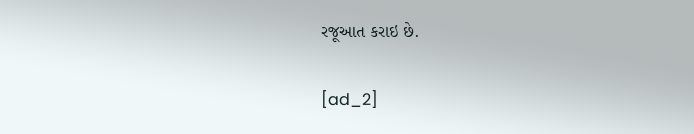રજૂઆત કરાઇ છે.

[ad_2]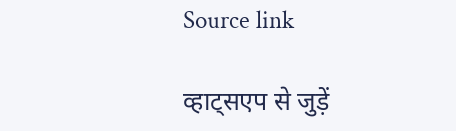Source link

व्हाट्सएप से जुड़ें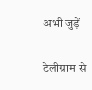अभी जुड़ें

टेलीग्राम से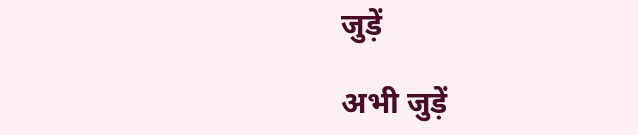जुड़ें

अभी जुड़ें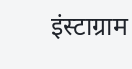इंस्टाग्राम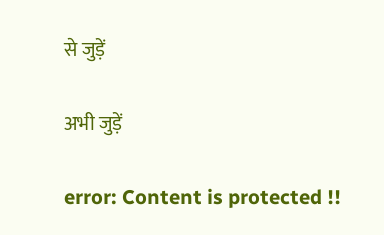से जुड़ें

अभी जुड़ें

error: Content is protected !!